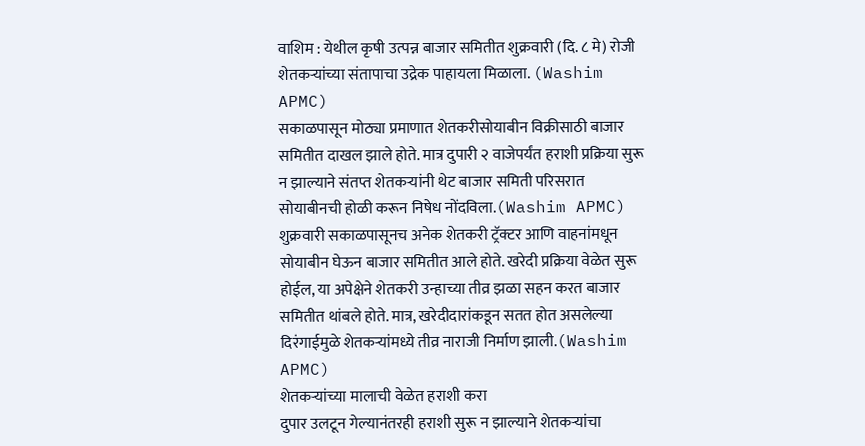वाशिम : येथील कृषी उत्पन्न बाजार समितीत शुक्रवारी (दि. ८ मे) रोजी शेतकऱ्यांच्या संतापाचा उद्रेक पाहायला मिळाला. (Washim APMC)
सकाळपासून मोठ्या प्रमाणात शेतकरीसोयाबीन विक्रीसाठी बाजार समितीत दाखल झाले होते. मात्र दुपारी २ वाजेपर्यंत हराशी प्रक्रिया सुरू न झाल्याने संतप्त शेतकऱ्यांनी थेट बाजार समिती परिसरात सोयाबीनची होळी करून निषेध नोंदविला.(Washim APMC)
शुक्रवारी सकाळपासूनच अनेक शेतकरी ट्रॅक्टर आणि वाहनांमधून सोयाबीन घेऊन बाजार समितीत आले होते. खरेदी प्रक्रिया वेळेत सुरू होईल, या अपेक्षेने शेतकरी उन्हाच्या तीव्र झळा सहन करत बाजार समितीत थांबले होते. मात्र, खरेदीदारांकडून सतत होत असलेल्या दिरंगाईमुळे शेतकऱ्यांमध्ये तीव्र नाराजी निर्माण झाली.(Washim APMC)
शेतकऱ्यांच्या मालाची वेळेत हराशी करा
दुपार उलटून गेल्यानंतरही हराशी सुरू न झाल्याने शेतकऱ्यांचा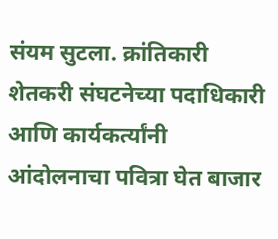संयम सुटला. क्रांतिकारी शेतकरी संघटनेच्या पदाधिकारी आणि कार्यकर्त्यांनी आंदोलनाचा पवित्रा घेत बाजार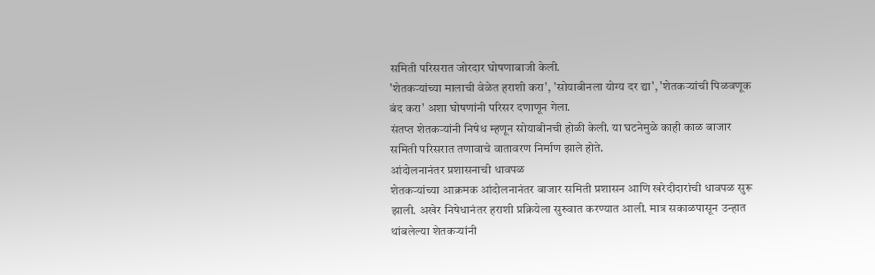समिती परिसरात जोरदार घोषणाबाजी केली.
'शेतकऱ्यांच्या मालाची वेळेत हराशी करा', 'सोयाबीनला योग्य दर द्या', 'शेतकऱ्यांची पिळवणूक बंद करा' अशा घोषणांनी परिसर दणाणून गेला.
संतप्त शेतकऱ्यांनी निषेध म्हणून सोयाबीनची होळी केली. या घटनेमुळे काही काळ बाजार समिती परिसरात तणावाचे वातावरण निर्माण झाले होते.
आंदोलनानंतर प्रशासनाची धावपळ
शेतकऱ्यांच्या आक्रमक आंदोलनानंतर बाजार समिती प्रशासन आणि खरेदीदारांची धावपळ सुरू झाली. अखेर निषेधानंतर हराशी प्रक्रियेला सुरुवात करण्यात आली. मात्र सकाळपासून उन्हात थांबलेल्या शेतकऱ्यांनी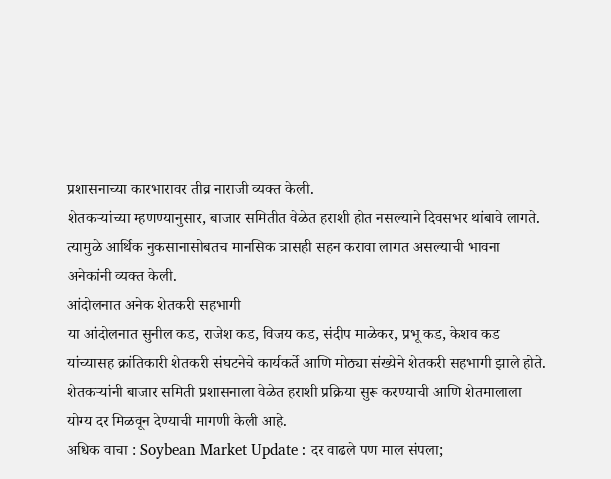प्रशासनाच्या कारभारावर तीव्र नाराजी व्यक्त केली.
शेतकऱ्यांच्या म्हणण्यानुसार, बाजार समितीत वेळेत हराशी होत नसल्याने दिवसभर थांबावे लागते. त्यामुळे आर्थिक नुकसानासोबतच मानसिक त्रासही सहन करावा लागत असल्याची भावना अनेकांनी व्यक्त केली.
आंदोलनात अनेक शेतकरी सहभागी
या आंदोलनात सुनील कड, राजेश कड, विजय कड, संदीप माळेकर, प्रभू कड, केशव कड यांच्यासह क्रांतिकारी शेतकरी संघटनेचे कार्यकर्ते आणि मोठ्या संख्येने शेतकरी सहभागी झाले होते.
शेतकऱ्यांनी बाजार समिती प्रशासनाला वेळेत हराशी प्रक्रिया सुरू करण्याची आणि शेतमालाला योग्य दर मिळवून देण्याची मागणी केली आहे.
अधिक वाचा : Soybean Market Update : दर वाढले पण माल संपला;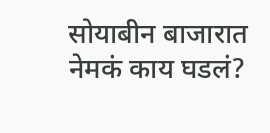सोयाबीन बाजारात नेमकं काय घडलं?